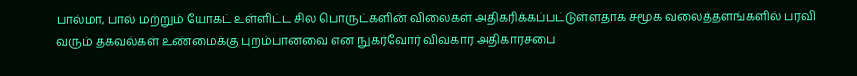பால்மா, பால் மற்றும் யோகட் உள்ளிட்ட சில பொருட்களின் விலைகள் அதிகரிக்கப்பட்டுள்ளதாக சமூக வலைத்தளங்களில் பரவி வரும் தகவல்கள் உண்மைக்கு புறம்பானவை என நுகர்வோர் விவகார அதிகாரசபை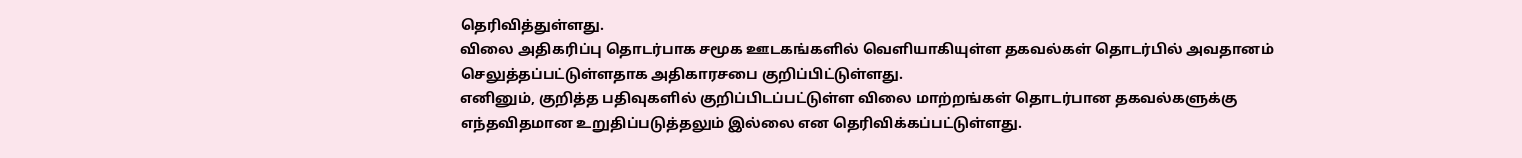தெரிவித்துள்ளது.
விலை அதிகரிப்பு தொடர்பாக சமூக ஊடகங்களில் வெளியாகியுள்ள தகவல்கள் தொடர்பில் அவதானம் செலுத்தப்பட்டுள்ளதாக அதிகாரசபை குறிப்பிட்டுள்ளது.
எனினும், குறித்த பதிவுகளில் குறிப்பிடப்பட்டுள்ள விலை மாற்றங்கள் தொடர்பான தகவல்களுக்கு எந்தவிதமான உறுதிப்படுத்தலும் இல்லை என தெரிவிக்கப்பட்டுள்ளது.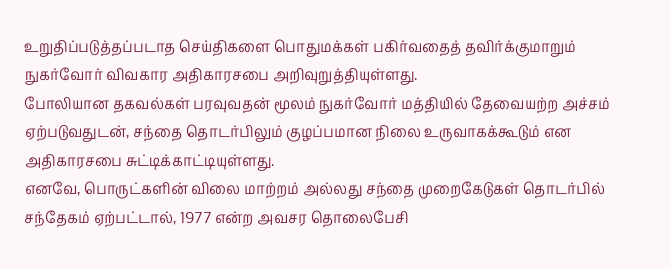உறுதிப்படுத்தப்படாத செய்திகளை பொதுமக்கள் பகிர்வதைத் தவிர்க்குமாறும் நுகர்வோர் விவகார அதிகாரசபை அறிவுறுத்தியுள்ளது.
போலியான தகவல்கள் பரவுவதன் மூலம் நுகர்வோர் மத்தியில் தேவையற்ற அச்சம் ஏற்படுவதுடன், சந்தை தொடர்பிலும் குழப்பமான நிலை உருவாகக்கூடும் என அதிகாரசபை சுட்டிக்காட்டியுள்ளது.
எனவே, பொருட்களின் விலை மாற்றம் அல்லது சந்தை முறைகேடுகள் தொடர்பில் சந்தேகம் ஏற்பட்டால், 1977 என்ற அவசர தொலைபேசி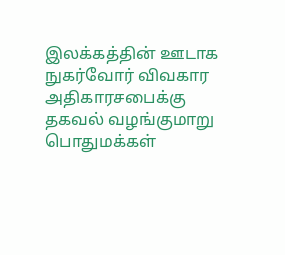இலக்கத்தின் ஊடாக நுகர்வோர் விவகார அதிகாரசபைக்கு தகவல் வழங்குமாறு பொதுமக்கள்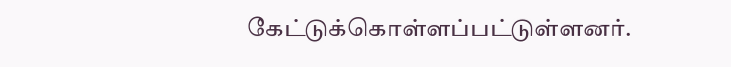கேட்டுக்கொள்ளப்பட்டுள்ளனர்.